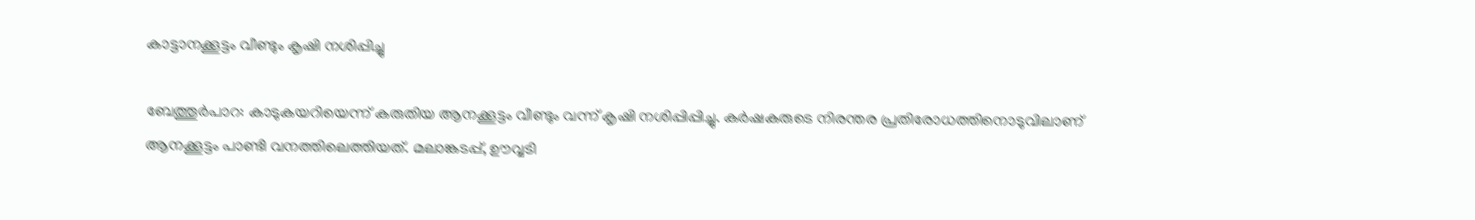കാട്ടാനക്കൂട്ടം വീണ്ടും കൃഷി നശിപ്പിച്ചു

ബേത്തൂർപാറ: കാടുകയറിയെന്ന് കരുതിയ ആനക്കൂട്ടം വീണ്ടും വന്ന് കൃഷി നശിപ്പിപ്പിച്ചു. കർഷകരുടെ നിരന്തര പ്രതിരോധത്തിനൊടുവിലാണ് ആനക്കൂട്ടം പാണ്ടി വനത്തിലെത്തിയത്. മലാങ്കടപ്പ്, ഊവ്വടി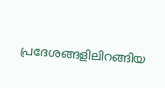പ്രദേശങ്ങളിലിറങ്ങിയ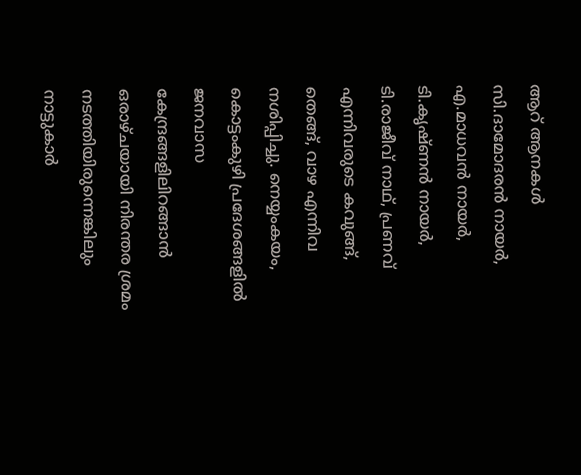ആറ് ആനകൾ സി.ദാമോദരൻ നായർ, എ.മാധവൻ നായർ, ടി.കൃഷ്ണൻ നായർ, ടി.രാജീവ് നാഥ്, പ്രണവ് എന്നിവരുടെ കവുങ്ങ്, തെങ്ങ്, വാഴ എന്നിവ നശിപ്പിച്ചു. നെയ്യംകയം, കൊട്ടംകുഴി പ്രദേശങ്ങളിൽ ജനവാസ കേന്ദ്രങ്ങളിലിറങ്ങാൻ ഒരാഴ്ചയായി നിരന്തര ശ്രമം നടത്തിയിരുന്നെങ്കിലും നാട്ടുകാർ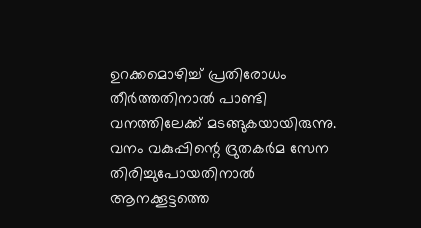ഉറക്കമൊഴിച്ച് പ്രതിരോധം തീർത്തതിനാൽ പാണ്ടി വനത്തിലേക്ക് മടങ്ങുകയായിരുന്നു.
വനം വകുപ്പിന്റെ ദ്രുതകർമ സേന തിരിച്ചുപോയതിനാൽ ആനക്കൂട്ടത്തെ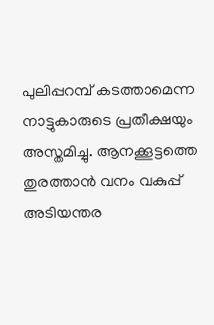പുലിപ്പറമ്പ് കടത്താമെന്ന നാട്ടുകാരുടെ പ്രതീക്ഷയും അസ്തമിച്ചു. ആനക്കൂട്ടത്തെ തുരത്താൻ വനം വകുപ്പ് അടിയന്തര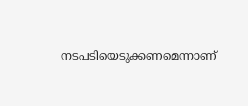നടപടിയെടുക്കണമെന്നാണ്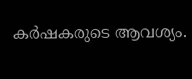കർഷകരുടെ ആവശ്യം.